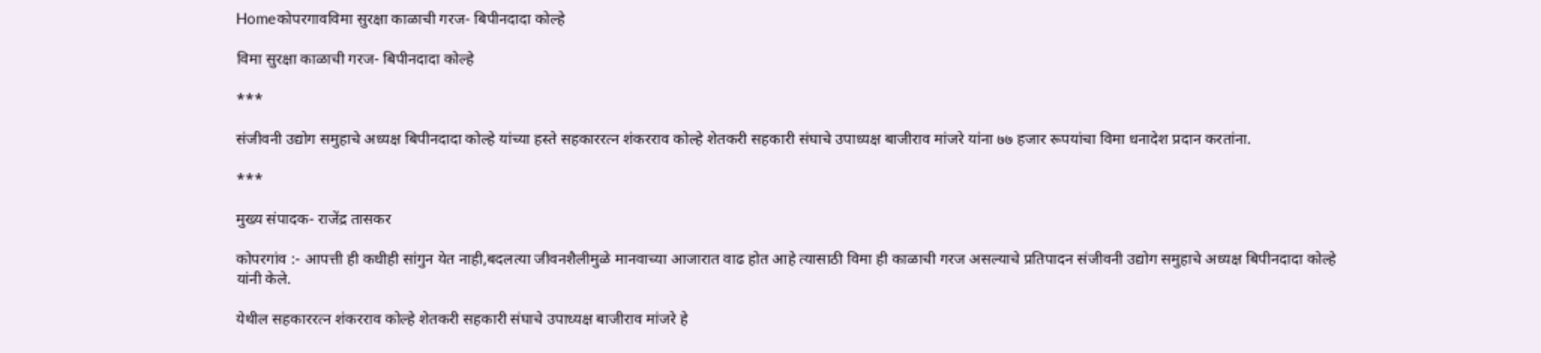Homeकोपरगावविमा सुरक्षा काळाची गरज- बिपीनदादा कोल्हे

विमा सुरक्षा काळाची गरज- बिपीनदादा कोल्हे

***

संजीवनी उद्योग समुहाचे अध्यक्ष बिपीनदादा कोल्हे यांच्या हस्ते सहकाररत्न शंकरराव कोल्हे शेतकरी सहकारी संघाचे उपाध्यक्ष बाजीराव मांजरे यांना ७७ हजार रूपयांचा विमा धनादेश प्रदान करतांना.

***

मुख्य संपादक- राजेंद्र तासकर

कोपरगांव :- आपत्ती ही कधीही सांगुन येत नाही,बदलत्या जीवनशैलीमुळे मानवाच्या आजारात वाढ होत आहे त्यासाठी विमा ही काळाची गरज असल्याचे प्रतिपादन संजीवनी उद्योग समुहाचे अध्यक्ष बिपीनदादा कोल्हे यांनी केले.

येथील सहकाररत्न शंकरराव कोल्हे शेतकरी सहकारी संघाचे उपाध्यक्ष बाजीराव मांजरे हे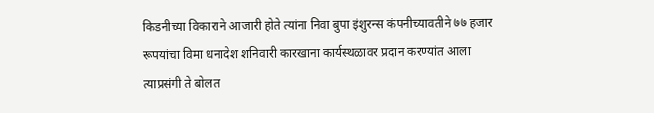किडनीच्या विकाराने आजारी होते त्यांना निवा बुपा इंशुरन्स कंपनीच्यावतीने ७७ हजार रूपयांचा विमा धनादेश शनिवारी कारखाना कार्यस्थळावर प्रदान करण्यांत आला त्याप्रसंगी ते बोलत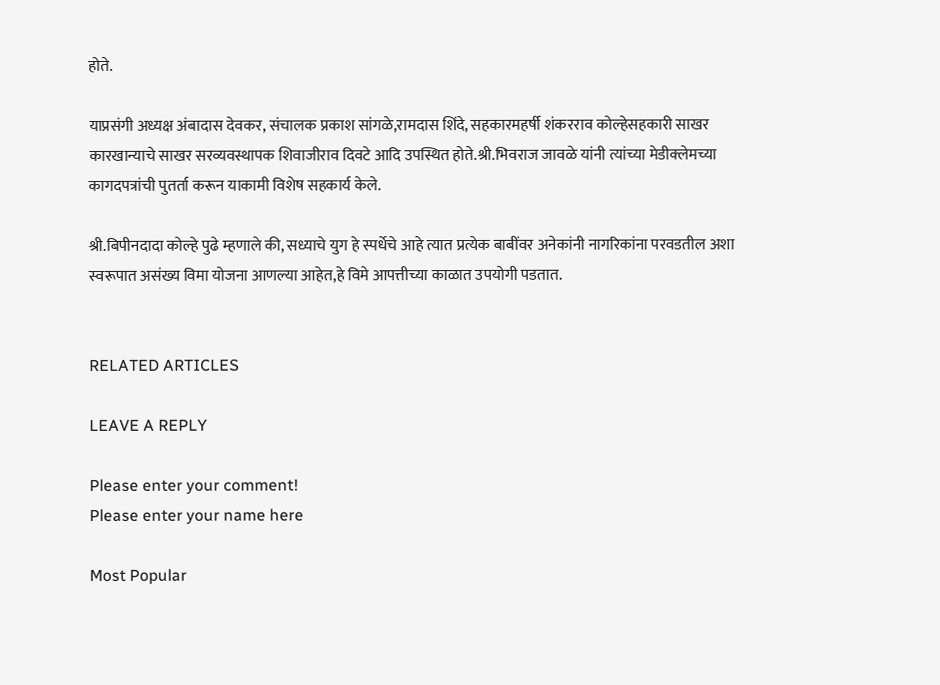होते.

याप्रसंगी अध्यक्ष अंबादास देवकर, संचालक प्रकाश सांगळे,रामदास शिंदे, सहकारमहर्षी शंकरराव कोल्हेसहकारी साखर कारखान्याचे साखर सरव्यवस्थापक शिवाजीराव दिवटे आदि उपस्थित होते.श्री.भिवराज जावळे यांनी त्यांच्या मेडीक्लेमच्या कागदपत्रांची पुतर्ता करून याकामी विशेष सहकार्य केले.

श्री.बिपीनदादा कोल्हे पुढे म्हणाले की, सध्याचे युग हे स्पर्धेचे आहे त्यात प्रत्येक बाबींवर अनेकांनी नागरिकांना परवडतील अशा स्वरूपात असंख्य विमा योजना आणल्या आहेत,हे विमे आपत्तीच्या काळात उपयोगी पडतात.


RELATED ARTICLES

LEAVE A REPLY

Please enter your comment!
Please enter your name here

Most Popular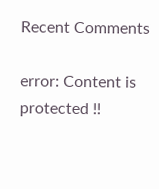Recent Comments

error: Content is protected !!